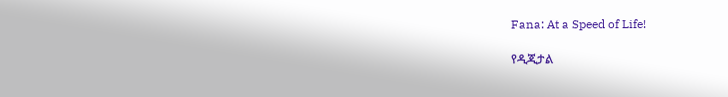Fana: At a Speed of Life!

የዲጂታል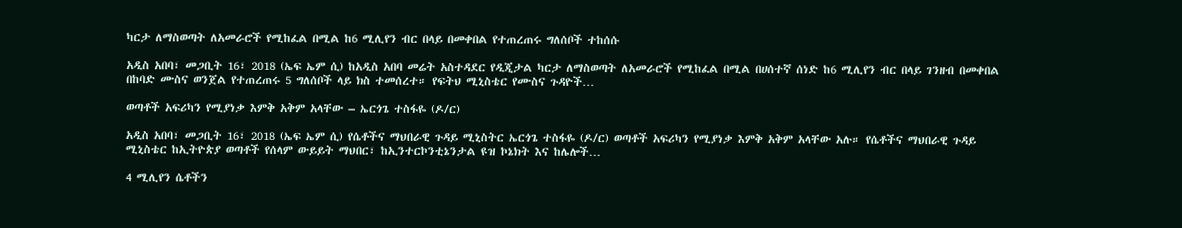ካርታ ለማስወጣት ለአመራሮች የሚከፈል በሚል ከ6 ሚሊየን ብር በላይ በመቀበል የተጠረጠሩ ግለሰቦች ተከሰሱ

አዲስ አበባ፣ መጋቢት 16፣ 2018 (ኤፍ ኤም ሲ) ከአዲስ አበባ መሬት አስተዳደር የዲጂታል ካርታ ለማስወጣት ለአመራሮች የሚከፈል በሚል በሀሰተኛ ሰነድ ከ6 ሚሊየን ብር በላይ ገንዘብ በመቀበል በከባድ ሙስና ወንጀል የተጠረጠሩ 5 ግለሰቦች ላይ ክስ ተመሰረተ። የፍትህ ሚኒስቴር የሙስና ጉዳዮች…

ወጣቶች አፍሪካን የሚያነቃ እምቅ አቅም አላቸው – ኤርጎጌ ተስፋዬ (ዶ/ር)

አዲስ አበባ፣ መጋቢት 16፣ 2018 (ኤፍ ኤም ሲ) የሴቶችና ማህበራዊ ጉዳይ ሚኒስትር ኤርጎጌ ተስፋዬ (ዶ/ር) ወጣቶች አፍሪካን የሚያነቃ እምቅ አቅም አላቸው አሉ። የሴቶችና ማህበራዊ ጉዳይ ሚኒስቴር ከኢትዮጵያ ወጣቶች የሰላም ውይይት ማህበር፣ ከኢንተርኮንቲኔንታል ዩዝ ኮኔክት እና ከሌሎች…

4 ሚሊየን ሴቶችን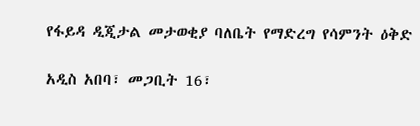የፋይዳ ዲጂታል መታወቂያ ባለቤት የማድረግ የሳምንት ዕቅድ

አዲስ አበባ፣ መጋቢት 16፣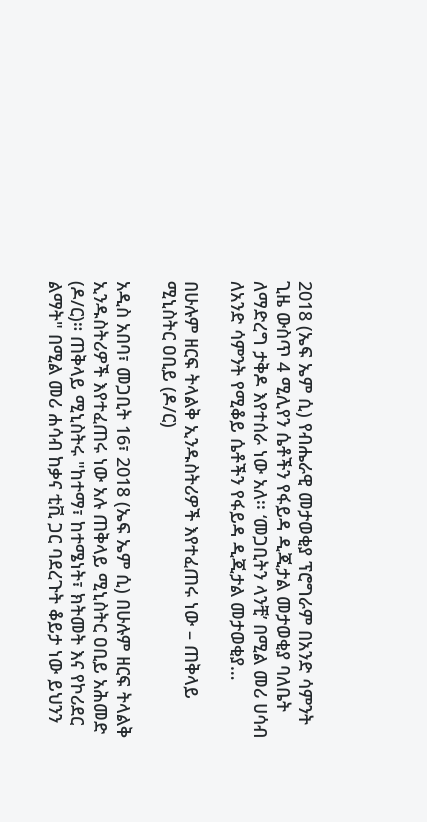2018 (ኤፍ ኤም ሲ) የብሔራዊ መታወቂያ ፕሮግራም በአንድ ሳምንት ጊዜ ውስጥ 4 ሚሊየን ሴቶችን የፋይዳ ዲጂታል መታወቂያ ባለቤት ለማድረግ ታቅዶ እየተሰራ ነው አለ፡፡ ‘መጋቢትን ላንቺ’ በሚል መሪ ሀሳብ ለአንድ ሳምንት የሚቆይ ሴቶችን የፋይዳ ዲጂታል መታወቂያ…

በሁሉም ዘርፍ ትላልቅ ኢንዱስትሪዎች እየተፈጠሩ ነው – ጠቅላይ ሚኒስትር ዐቢይ (ዶ/ር)

አዲስ አበባ፣ መጋቢት 16፣ 2018 (ኤፍ ኤም ሲ) በሁሉም ዘርፍ ትላልቅ ኢንዱስትሪዎች እየተፈጠሩ ነው አሉ ጠቅላይ ሚኒስትር ዐቢይ አሕመድ (ዶ/ር)። ጠቅላይ ሚኒስትሩ "ከተማ፣ ከተሜነት፣ ክትመት እና የኮሪደር ልማት" በሚል መሪ ሐሳብ ከቃና ቲቪ ጋር ባደረጉት ቆይታ ነው ይህንን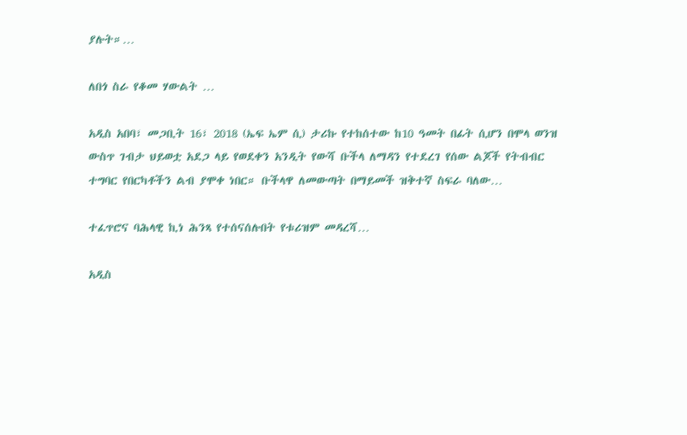ያሉት።…

ለበጎ ስራ የቆመ ሃውልት …

አዲስ አበባ፣ መጋቢት 16፣ 2018 (ኤፍ ኤም ሲ) ታሪኩ የተከሰተው ከ10 ዓመት በፊት ሲሆን በሞላ ወንዝ ውስጥ ገብታ ህይወቷ አደጋ ላይ የወደቀን አንዲት የውሻ ቡችላ ለማዳን የተደረገ የሰው ልጆች የትብብር ተግባር የበርካቶችን ልብ ያሞቀ ነበር። ቡችላዋ ለመውጣት በማይመች ዝቅተኛ ስፍራ ባለው…

ተፈጥሮና ባሕላዊ ኪነ ሕንጻ የተሰናሰሉበት የቱሪዝም መዳረሻ…

አዲስ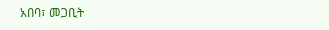አበባ፣ መጋቢት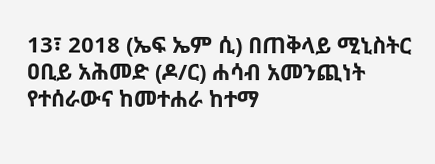13፣ 2018 (ኤፍ ኤም ሲ) በጠቅላይ ሚኒስትር ዐቢይ አሕመድ (ዶ/ር) ሐሳብ አመንጪነት የተሰራውና ከመተሐራ ከተማ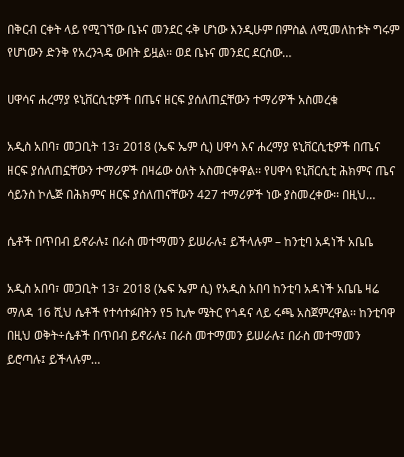በቅርብ ርቀት ላይ የሚገኘው ቤኑና መንደር ሩቅ ሆነው እንዲሁም በምስል ለሚመለከቱት ግሩም የሆነውን ድንቅ የአረንጓዴ ውበት ይዟል። ወደ ቤኑና መንደር ደርሰው…

ሀዋሳና ሐረማያ ዩኒቨርሲቲዎች በጤና ዘርፍ ያሰለጠኗቸውን ተማሪዎች አስመረቁ

አዲስ አበባ፣ መጋቢት 13፣ 2018 (ኤፍ ኤም ሲ) ሀዋሳ እና ሐረማያ ዩኒቨርሲቲዎች በጤና ዘርፍ ያሰለጠኗቸውን ተማሪዎች በዛሬው ዕለት አስመርቀዋል፡፡ የሀዋሳ ዩኒቨርሲቲ ሕክምና ጤና ሳይንስ ኮሌጅ በሕክምና ዘርፍ ያሰለጠናቸውን 427 ተማሪዎች ነው ያስመረቀው፡፡ በዚህ…

ሴቶች በጥበብ ይኖራሉ፤ በራስ መተማመን ይሠራሉ፤ ይችላሉም – ከንቲባ አዳነች አቤቤ

አዲስ አበባ፣ መጋቢት 13፣ 2018 (ኤፍ ኤም ሲ) የአዲስ አበባ ከንቲባ አዳነች አቤቤ ዛሬ ማለዳ 16 ሺህ ሴቶች የተሳተፉበትን የ5 ኪሎ ሜትር የጎዳና ላይ ሩጫ አስጀምረዋል፡፡ ከንቲባዋ በዚህ ወቅት÷ሴቶች በጥበብ ይኖራሉ፤ በራስ መተማመን ይሠራሉ፤ በራስ መተማመን ይሮጣሉ፤ ይችላሉም…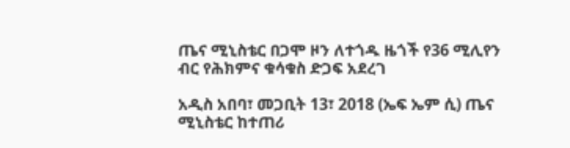ጤና ሚኒስቴር በጋሞ ዞን ለተጎዱ ዜጎች የ36 ሚሊየን ብር የሕክምና ቁሳቁስ ድጋፍ አደረገ

አዲስ አበባ፣ መጋቢት 13፣ 2018 (ኤፍ ኤም ሲ) ጤና ሚኒስቴር ከተጠሪ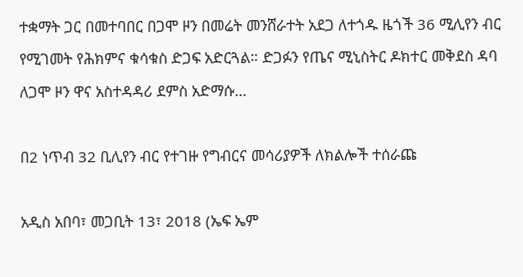ተቋማት ጋር በመተባበር በጋሞ ዞን በመሬት መንሸራተት አደጋ ለተጎዱ ዜጎች 36 ሚሊየን ብር የሚገመት የሕክምና ቁሳቁስ ድጋፍ አድርጓል። ድጋፉን የጤና ሚኒስትር ዶክተር መቅደስ ዳባ ለጋሞ ዞን ዋና አስተዳዳሪ ደምስ አድማሱ…

በ2 ነጥብ 32 ቢሊየን ብር የተገዙ የግብርና መሳሪያዎች ለክልሎች ተሰራጩ

አዲስ አበባ፣ መጋቢት 13፣ 2018 (ኤፍ ኤም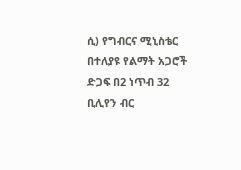ሲ) የግብርና ሚኒስቴር በተለያዩ የልማት አጋሮች ድጋፍ በ2 ነጥብ 32 ቢሊየን ብር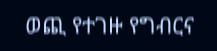ወጪ የተገዙ የግብርና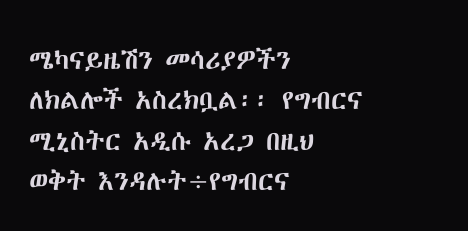ሜካናይዜሽን መሳሪያዎችን ለክልሎች አስረክቧል፡፡ የግብርና ሚኒስትር አዲሱ አረጋ በዚህ ወቅት እንዳሉት÷የግብርና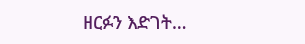ዘርፉን እድገት…